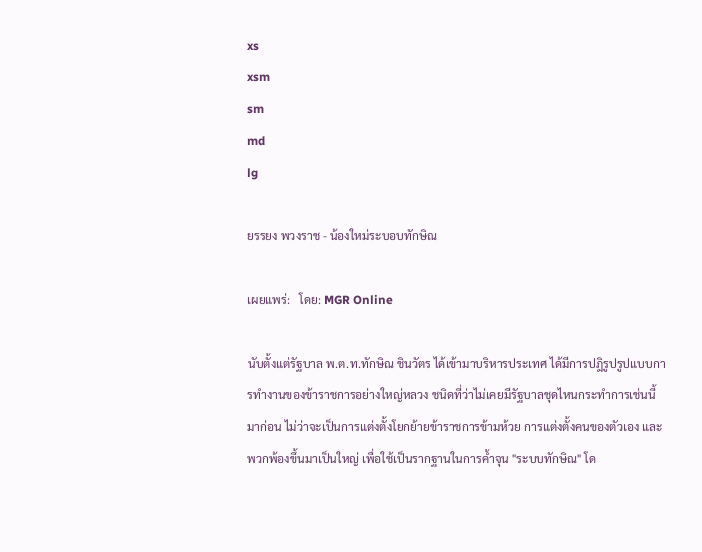xs
xsm
sm
md
lg

ยรรยง พวงราช - น้องใหม่ระบอบทักษิณ

เผยแพร่:   โดย: MGR Online

นับตั้งแต่รัฐบาล พ.ต.ท.ทักษิณ ชินวัตร ได้เข้ามาบริหารประเทศ ได้มีการปฎิรูปรูปแบบการทำงานของข้าราชการอย่างใหญ่หลวง ชนิดที่ว่าไม่เคยมีรัฐบาลชุดไหนกระทำการเช่นนี้มาก่อน ไม่ว่าจะเป็นการแต่งตั้งโยกย้ายข้าราชการข้ามห้วย การแต่งตั้งคนของตัวเอง และพวกพ้องขึ้นมาเป็นใหญ่ เพื่อใช้เป็นรากฐานในการค้ำจุน "ระบบทักษิณ" โด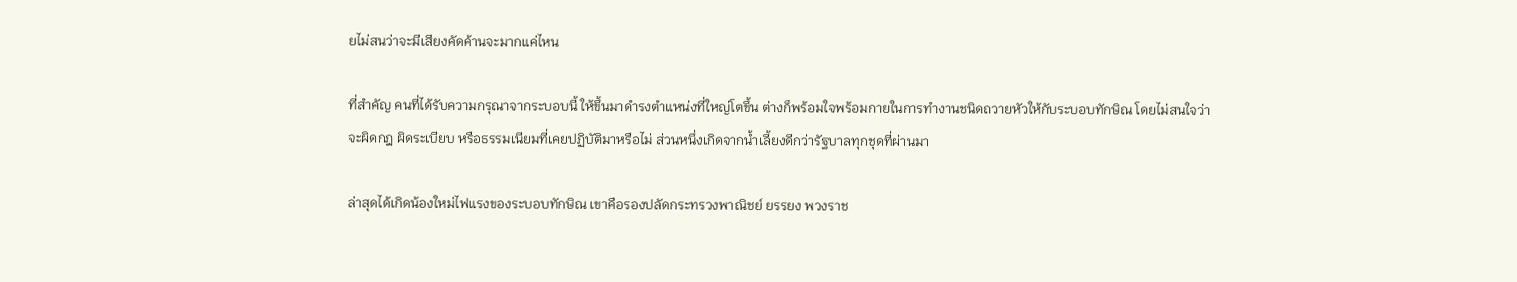ยไม่สนว่าจะมีเสียงคัดค้านจะมากแค่ไหน

ที่สำคัญ คนที่ได้รับความกรุณาจากระบอบนี้ ให้ขึ้นมาดำรงตำแหน่งที่ใหญ่โตขึ้น ต่างก็พร้อมใจพร้อมกายในการทำงานชนิดถวายหัวให้กับระบอบทักษิณ โดยไม่สนใจว่าจะผิดกฎ ผิดระเบียบ หรือธรรมเนียมที่เคยปฏิบัติมาหรือไม่ ส่วนหนึ่งเกิดจากน้ำเลี้ยงดีกว่ารัฐบาลทุกชุดที่ผ่านมา

ล่าสุดได้เกิดน้องใหม่ไฟแรงของระบอบทักษิณ เขาคือรองปลัดกระทรวงพาณิชย์ ยรรยง พวงราช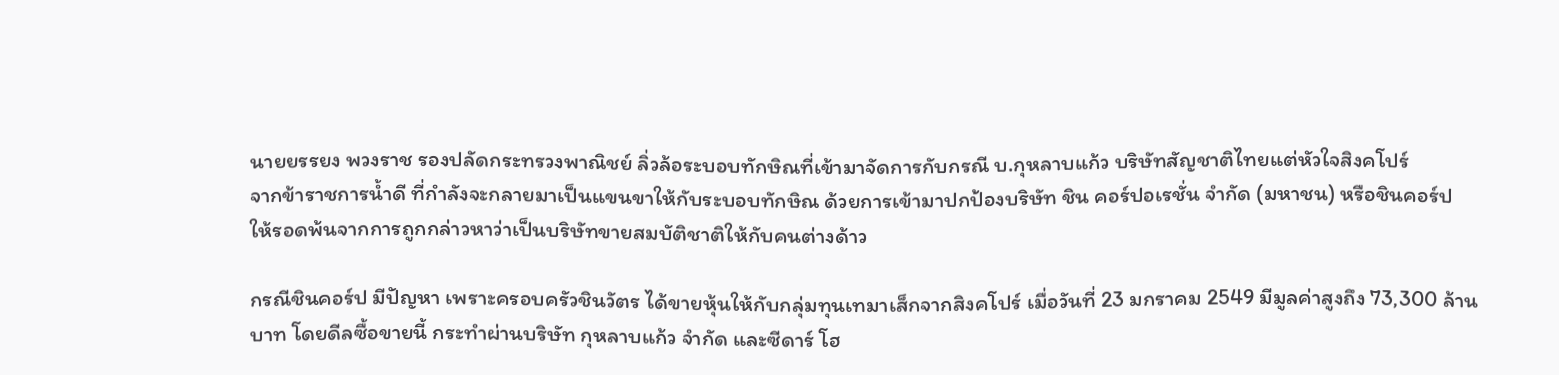นายยรรยง พวงราช รองปลัดกระทรวงพาณิชย์ ลิ่วล้อระบอบทักษิณที่เข้ามาจัดการกับกรณี บ.กุหลาบแก้ว บริษัทสัญชาติไทยแต่หัวใจสิงคโปร์
จากข้าราชการน้ำดี ที่กำลังจะกลายมาเป็นแขนขาให้กับระบอบทักษิณ ด้วยการเข้ามาปกป้องบริษัท ชิน คอร์ปอเรชั่น จำกัด (มหาชน) หรือชินคอร์ป ให้รอดพ้นจากการถูกกล่าวหาว่าเป็นบริษัทขายสมบัติชาติให้กับคนต่างด้าว

กรณีชินคอร์ป มีปัญหา เพราะครอบครัวชินวัตร ได้ขายหุ้นให้กับกลุ่มทุนเทมาเส็กจากสิงคโปร์ เมื่อวันที่ 23 มกราคม 2549 มีมูลค่าสูงถึง 73,300 ล้านบาท โดยดีลซื้อขายนี้ กระทำผ่านบริษัท กุหลาบแก้ว จำกัด และซีดาร์ โฮ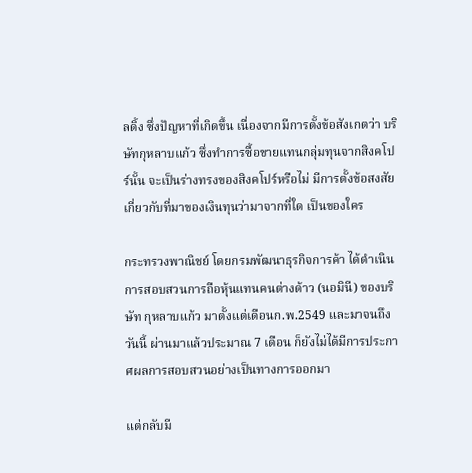ลดิ้ง ซึ่งปัญหาที่เกิดขึ้น เนื่องจากมีการตั้งข้อสังเกตว่า บริษัทกุหลาบแก้ว ซึ่งทำการซื้อขายแทนกลุ่มทุนจากสิงคโปร์นั้น จะเป็นร่างทรงของสิงคโปร์หรือไม่ มีการตั้งข้อสงสัยเกี่ยวกับที่มาของเงินทุนว่ามาจากที่ใด เป็นของใคร

กระทรวงพาณิชย์ โดยกรมพัฒนาธุรกิจการค้า ได้ดำเนินการสอบสวนการถือหุ้นแทนคนต่างด้าว (นอมินี) ของบริษัท กุหลาบแก้ว มาตั้งแต่เดือนก.พ.2549 และมาจนถึงวันนี้ ผ่านมาแล้วประมาณ 7 เดือน ก็ยังไม่ได้มีการประกาศผลการสอบสวนอย่างเป็นทางการออกมา

แต่กลับมี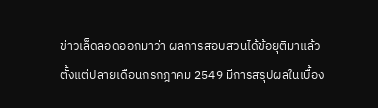ข่าวเล็ดลอดออกมาว่า ผลการสอบสวนได้ข้อยุติมาแล้วตั้งแต่ปลายเดือนกรกฎาคม 2549 มีการสรุปผลในเบื้อง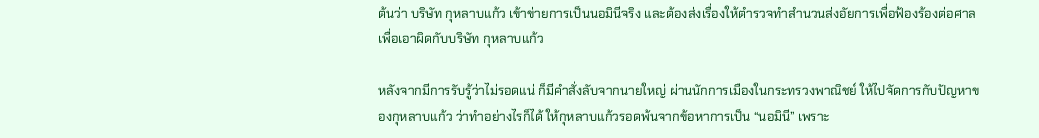ต้นว่า บริษัท กุหลาบแก้ว เข้าข่ายการเป็นนอมินีจริง และต้องส่งเรื่องให้ตำรวจทำสำนวนส่งอัยการเพื่อฟ้องร้องต่อศาล เพื่อเอาผิดกับบริษัท กุหลาบแก้ว

หลังจากมีการรับรู้ว่าไม่รอดแน่ ก็มีคำสั่งลับจากนายใหญ่ ผ่านนักการเมืองในกระทรวงพาณิชย์ ให้ไปจัดการกับปัญหาของกุหลาบแก้ว ว่าทำอย่างไรก็ได้ ให้กุหลาบแก้วรอดพ้นจากข้อหาการเป็น “นอมินี” เพราะ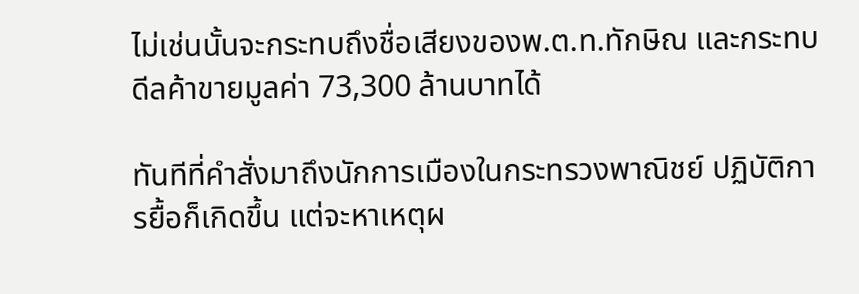ไม่เช่นนั้นจะกระทบถึงชื่อเสียงของพ.ต.ท.ทักษิณ และกระทบดีลค้าขายมูลค่า 73,300 ล้านบาทได้

ทันทีที่คำสั่งมาถึงนักการเมืองในกระทรวงพาณิชย์ ปฏิบัติการยื้อก็เกิดขึ้น แต่จะหาเหตุผ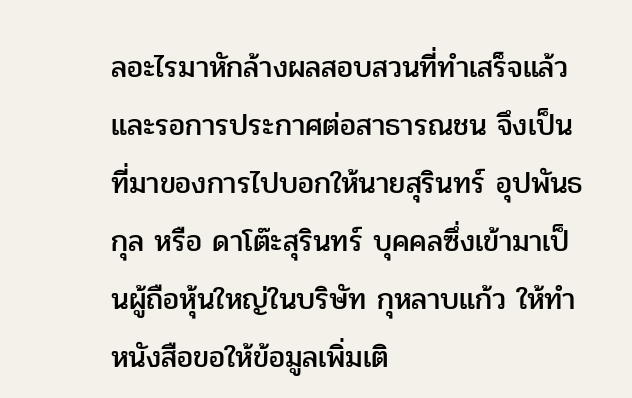ลอะไรมาหักล้างผลสอบสวนที่ทำเสร็จแล้ว และรอการประกาศต่อสาธารณชน จึงเป็นที่มาของการไปบอกให้นายสุรินทร์ อุปพันธกุล หรือ ดาโต๊ะสุรินทร์ บุคคลซึ่งเข้ามาเป็นผู้ถือหุ้นใหญ่ในบริษัท กุหลาบแก้ว ให้ทำหนังสือขอให้ข้อมูลเพิ่มเติ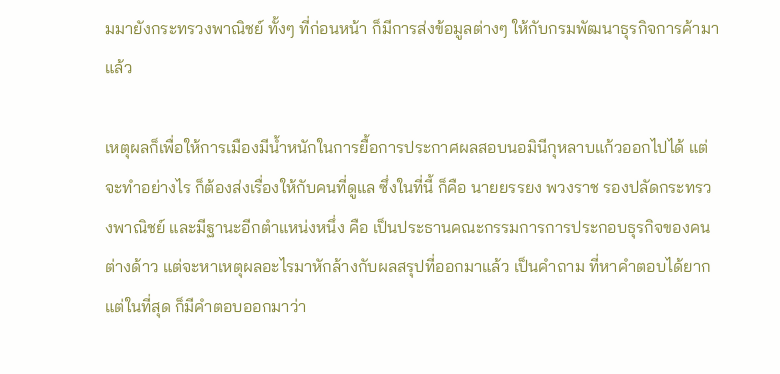มมายังกระทรวงพาณิชย์ ทั้งๆ ที่ก่อนหน้า ก็มีการส่งข้อมูลต่างๆ ให้กับกรมพัฒนาธุรกิจการค้ามาแล้ว

เหตุผลก็เพื่อให้การเมืองมีน้ำหนักในการยื้อการประกาศผลสอบนอมินีกุหลาบแก้วออกไปได้ แต่จะทำอย่างไร ก็ต้องส่งเรื่องให้กับคนที่ดูแล ซึ่งในที่นี้ ก็คือ นายยรรยง พวงราช รองปลัดกระทรวงพาณิชย์ และมีฐานะอีกตำแหน่งหนึ่ง คือ เป็นประธานคณะกรรมการการประกอบธุรกิจของคนต่างด้าว แต่จะหาเหตุผลอะไรมาหักล้างกับผลสรุปที่ออกมาแล้ว เป็นคำถาม ที่หาคำตอบได้ยาก แต่ในที่สุด ก็มีคำตอบออกมาว่า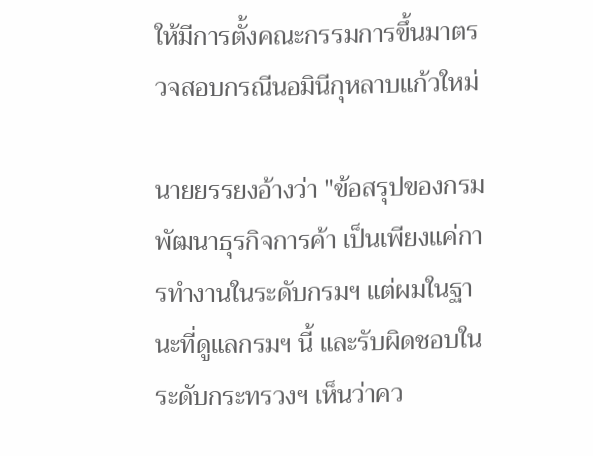ให้มีการตั้งคณะกรรมการขึ้นมาตรวจสอบกรณีนอมินีกุหลาบแก้วใหม่

นายยรรยงอ้างว่า "ข้อสรุปของกรมพัฒนาธุรกิจการค้า เป็นเพียงแค่การทำงานในระดับกรมฯ แต่ผมในฐานะที่ดูแลกรมฯ นี้ และรับผิดชอบในระดับกระทรวงฯ เห็นว่าคว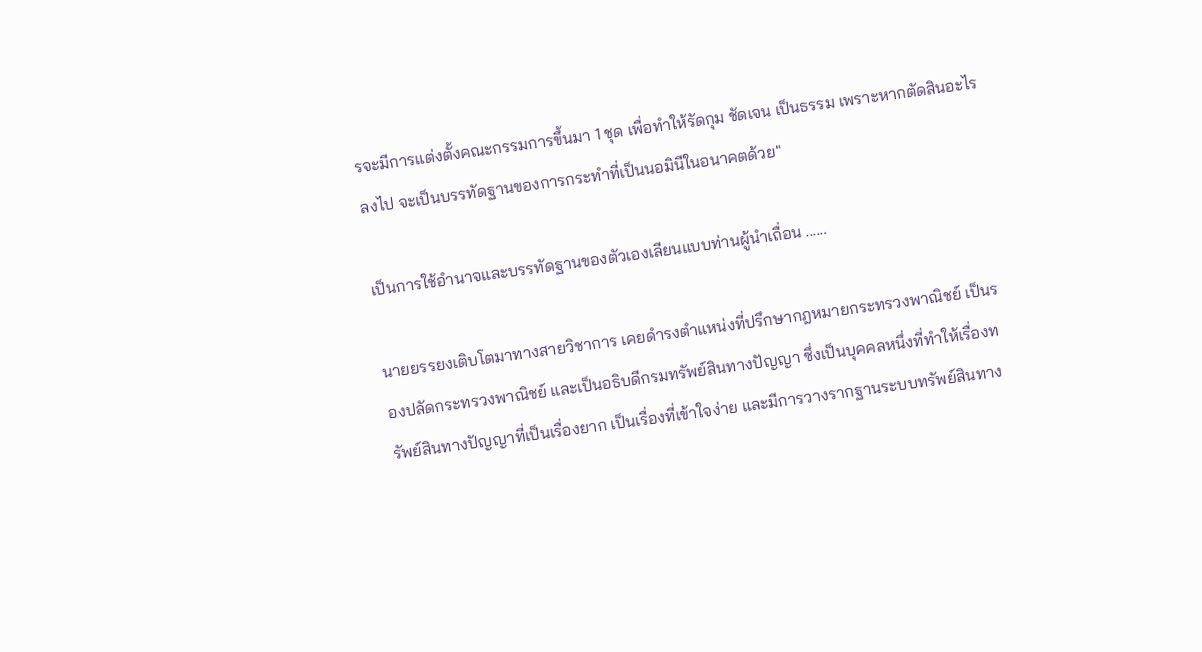รจะมีการแต่งตั้งคณะกรรมการขึ้นมา 1 ชุด เพื่อทำให้รัดกุม ชัดเจน เป็นธรรม เพราะหากตัดสินอะไรลงไป จะเป็นบรรทัดฐานของการกระทำที่เป็นนอมินีในอนาคตด้วย"

เป็นการใช้อำนาจและบรรทัดฐานของตัวเองเลียนแบบท่านผู้นำเถื่อน ......

นายยรรยงเติบโตมาทางสายวิชาการ เคยดำรงตำแหน่งที่ปรึกษากฎหมายกระทรวงพาณิชย์ เป็นรองปลัดกระทรวงพาณิชย์ และเป็นอธิบดีกรมทรัพย์สินทางปัญญา ซึ่งเป็นบุคคลหนึ่งที่ทำให้เรื่องทรัพย์สินทางปัญญาที่เป็นเรื่องยาก เป็นเรื่องที่เข้าใจง่าย และมีการวางรากฐานระบบทรัพย์สินทาง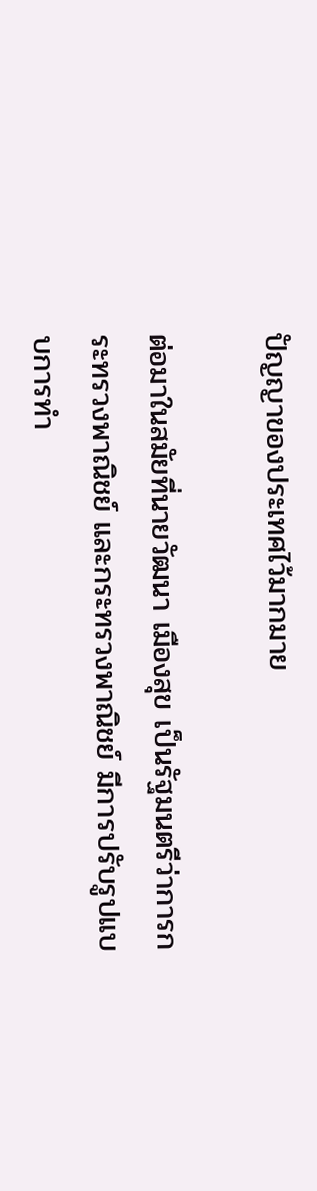ปัญญาของประเทศไว้มากมาย

ต่อมาในสมัยที่นายวัฒนา เมืองสุข เป็นรัฐมนตรีว่าการกระทรวงพาณิชย์ และกระทรวงพาณิชย์ มีการปรับรูปแบบการทำ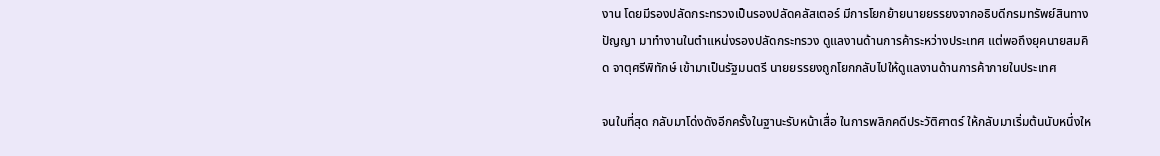งาน โดยมีรองปลัดกระทรวงเป็นรองปลัดคลัสเตอร์ มีการโยกย้ายนายยรรยงจากอธิบดีกรมทรัพย์สินทางปัญญา มาทำงานในตำแหน่งรองปลัดกระทรวง ดูแลงานด้านการค้าระหว่างประเทศ แต่พอถึงยุคนายสมคิด จาตุศรีพิทักษ์ เข้ามาเป็นรัฐมนตรี นายยรรยงถูกโยกกลับไปให้ดูแลงานด้านการค้าภายในประเทศ

จนในที่สุด กลับมาโด่งดังอีกครั้งในฐานะรับหน้าเสื่อ ในการพลิกคดีประวัติศาตร์ ให้กลับมาเริ่มต้นนับหนึ่งให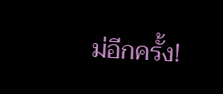ม่อีกครั้ง!